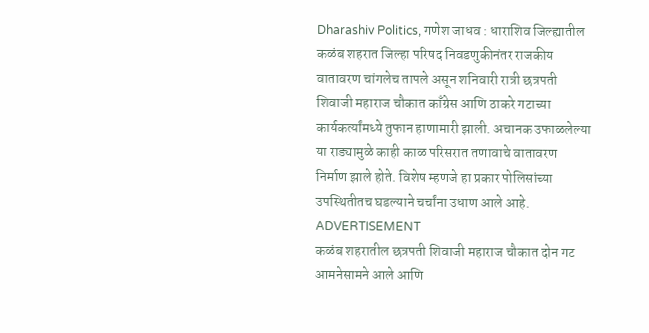Dharashiv Politics, गणेश जाधव : धाराशिव जिल्ह्यातील कळंब शहरात जिल्हा परिषद निवडणुकीनंतर राजकीय वातावरण चांगलेच तापले असून शनिवारी रात्री छत्रपती शिवाजी महाराज चौकात काँग्रेस आणि ठाकरे गटाच्या कार्यकर्त्यांमध्ये तुफान हाणामारी झाली. अचानक उफाळलेल्या या राड्यामुळे काही काळ परिसरात तणावाचे वातावरण निर्माण झाले होते. विशेष म्हणजे हा प्रकार पोलिसांच्या उपस्थितीतच घडल्याने चर्चांना उधाण आले आहे.
ADVERTISEMENT
कळंब शहरातील छत्रपती शिवाजी महाराज चौकात दोन गट आमनेसामने आले आणि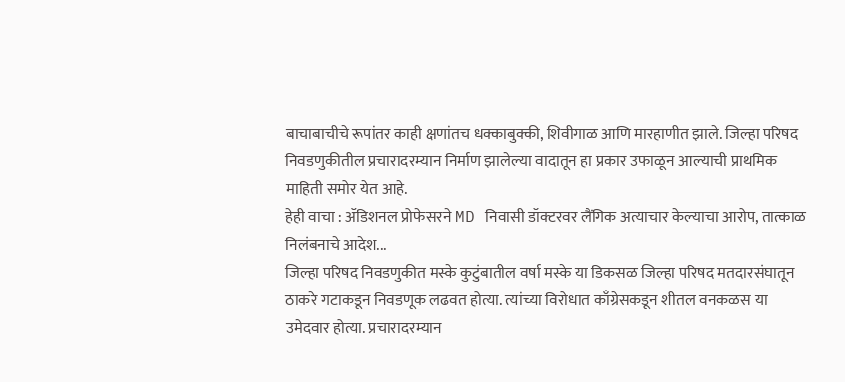बाचाबाचीचे रूपांतर काही क्षणांतच धक्काबुक्की, शिवीगाळ आणि मारहाणीत झाले. जिल्हा परिषद निवडणुकीतील प्रचारादरम्यान निर्माण झालेल्या वादातून हा प्रकार उफाळून आल्याची प्राथमिक माहिती समोर येत आहे.
हेही वाचा : ॲडिशनल प्रोफेसरने MD निवासी डॉक्टरवर लैंगिक अत्याचार केल्याचा आरोप, तात्काळ निलंबनाचे आदेश...
जिल्हा परिषद निवडणुकीत मस्के कुटुंबातील वर्षा मस्के या डिकसळ जिल्हा परिषद मतदारसंघातून ठाकरे गटाकडून निवडणूक लढवत होत्या. त्यांच्या विरोधात काँग्रेसकडून शीतल वनकळस या उमेदवार होत्या. प्रचारादरम्यान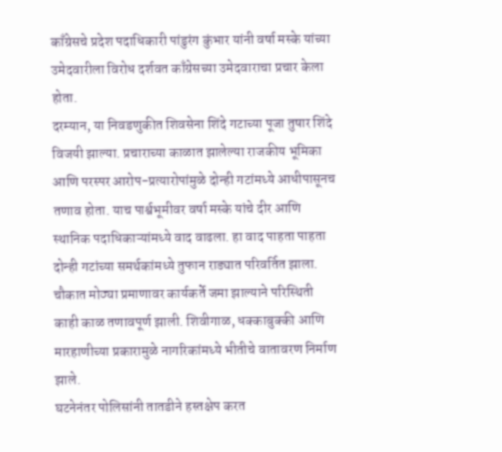काँग्रेसचे प्रदेश पदाधिकारी पांडुरंग कुंभार यांनी वर्षा मस्के यांच्या उमेदवारीला विरोध दर्शवत काँग्रेसच्या उमेदवाराचा प्रचार केला होता.
दरम्यान, या निवडणुकीत शिवसेना शिंदे गटाच्या पूजा तुषार शिंदे विजयी झाल्या. प्रचाराच्या काळात झालेल्या राजकीय भूमिका आणि परस्पर आरोप-प्रत्यारोपांमुळे दोन्ही गटांमध्ये आधीपासूनच तणाव होता. याच पार्श्वभूमीवर वर्षा मस्के यांचे दीर आणि स्थानिक पदाधिकाऱ्यांमध्ये वाद वाढला. हा वाद पाहता पाहता दोन्ही गटांच्या समर्थकांमध्ये तुफान राड्यात परिवर्तित झाला. चौकात मोठ्या प्रमाणावर कार्यकर्ते जमा झाल्याने परिस्थिती काही काळ तणावपूर्ण झाली. शिवीगाळ, धक्काबुक्की आणि मारहाणीच्या प्रकारामुळे नागरिकांमध्ये भीतीचे वातावरण निर्माण झाले.
घटनेनंतर पोलिसांनी तातडीने हस्तक्षेप करत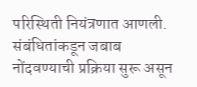परिस्थिती नियंत्रणात आणली. संबंधितांकडून जबाब नोंदवण्याची प्रक्रिया सुरू असून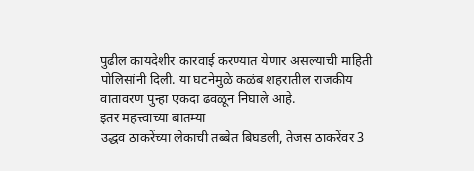पुढील कायदेशीर कारवाई करण्यात येणार असल्याची माहिती पोलिसांनी दिली. या घटनेमुळे कळंब शहरातील राजकीय वातावरण पुन्हा एकदा ढवळून निघाले आहे.
इतर महत्त्वाच्या बातम्या
उद्धव ठाकरेंच्या लेकाची तब्बेत बिघडली, तेजस ठाकरेंवर 3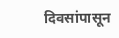दिवसांपासून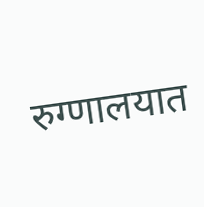रुग्णालयात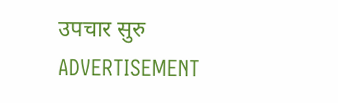उपचार सुरु
ADVERTISEMENT